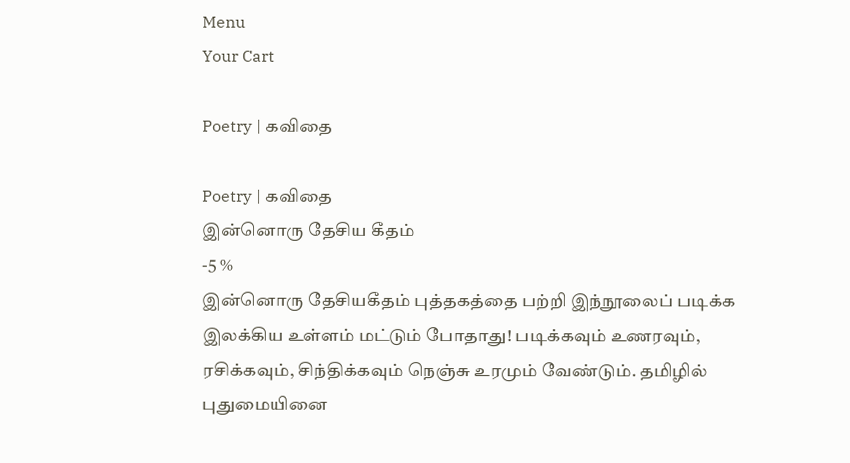Menu
Your Cart

Poetry | கவிதை

Poetry | கவிதை
இன்னொரு தேசிய கீதம்
-5 %
இன்னொரு தேசியகீதம் புத்தகத்தை பற்றி இந்நூலைப் படிக்க இலக்கிய உள்ளம் மட்டும் போதாது! படிக்கவும் உணரவும், ரசிக்கவும், சிந்திக்கவும் நெஞ்சு உரமும் வேண்டும். தமிழில் புதுமையினை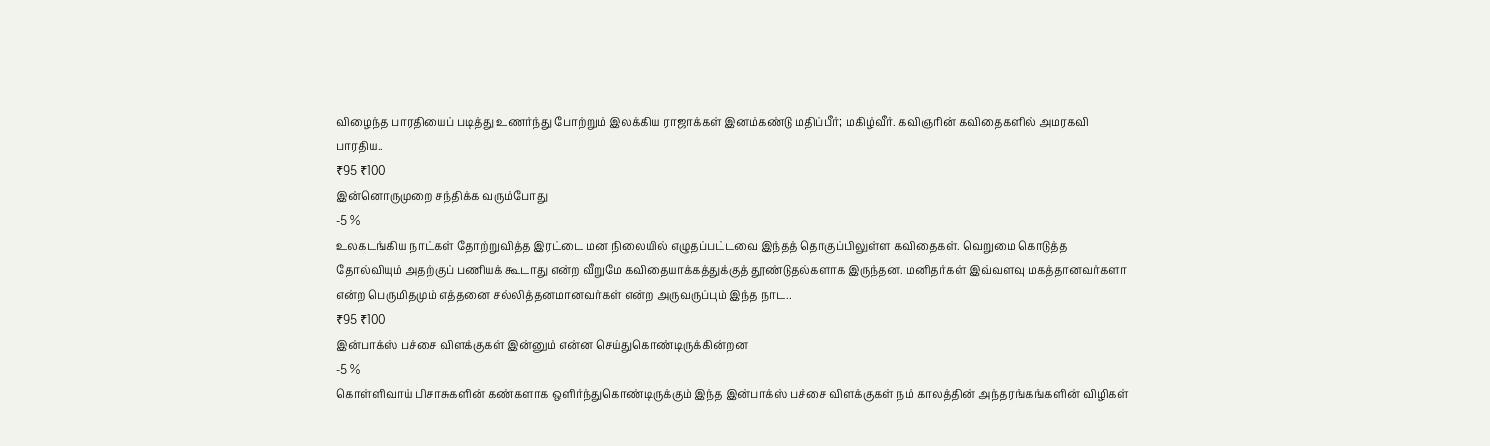விழைந்த பாரதியைப் படித்து உணர்ந்து போற்றும் இலக்கிய ராஜாக்கள் இனம்கண்டு மதிப்பீர்; மகிழ்வீர். கவிஞரின் கவிதைகளில் அமரகவி பாரதிய..
₹95 ₹100
இன்னொருமுறை சந்திக்க வரும்போது
-5 %
உலகடங்கிய நாட்கள் தோற்றுவித்த இரட்டை மன நிலையில் எழுதப்பட்டவை இந்தத் தொகுப்பிலுள்ள கவிதைகள். வெறுமை கொடுத்த தோல்வியும் அதற்குப் பணியக் கூடாது என்ற வீறுமே கவிதையாக்கத்துக்குத் தூண்டுதல்களாக இருந்தன. மனிதர்கள் இவ்வளவு மகத்தானவர்களா என்ற பெருமிதமும் எத்தனை சல்லித்தனமானவர்கள் என்ற அருவருப்பும் இந்த நாட..
₹95 ₹100
இன்பாக்ஸ் பச்சை விளக்குகள் இன்னும் என்ன செய்துகொண்டிருக்கின்றன
-5 %
கொள்ளிவாய் பிசாசுகளின் கண்களாக ஒளிர்ந்துகொண்டிருக்கும் இந்த இன்பாக்ஸ் பச்சை விளக்குகள் நம் காலத்தின் அந்தரங்கங்களின் விழிகள்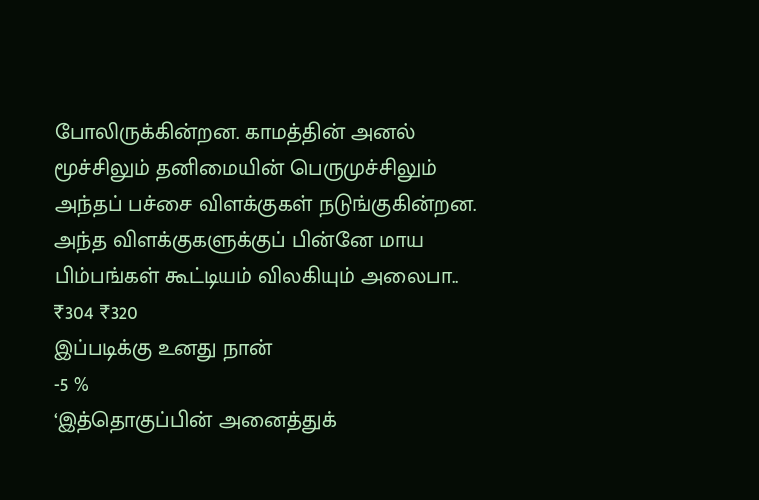போலிருக்கின்றன. காமத்தின் அனல் மூச்சிலும் தனிமையின் பெருமுச்சிலும் அந்தப் பச்சை விளக்குகள் நடுங்குகின்றன. அந்த விளக்குகளுக்குப் பின்னே மாய பிம்பங்கள் கூட்டியம் விலகியும் அலைபா..
₹304 ₹320
இப்படிக்கு உனது நான்
-5 %
‘இத்தொகுப்பின் அனைத்துக்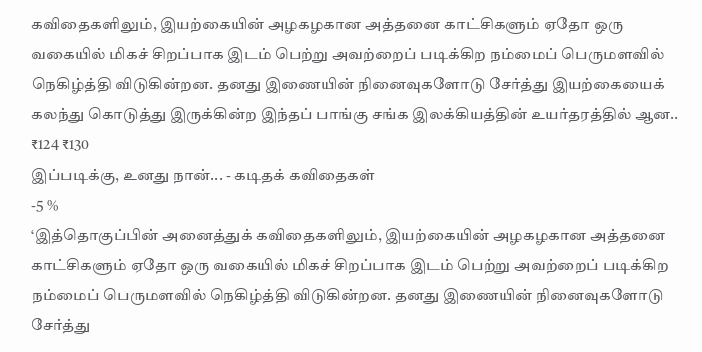கவிதைகளிலும், இயற்கையின் அழகழகான அத்தனை காட்சிகளும் ஏதோ ஒரு வகையில் மிகச் சிறப்பாக இடம் பெற்று அவற்றைப் படிக்கிற நம்மைப் பெருமளவில் நெகிழ்த்தி விடுகின்றன. தனது இணையின் நினைவுகளோடு சேர்த்து இயற்கையைக் கலந்து கொடுத்து இருக்கின்ற இந்தப் பாங்கு சங்க இலக்கியத்தின் உயர்தரத்தில் ஆன..
₹124 ₹130
இப்படிக்கு, உனது நான்... - கடிதக் கவிதைகள்
-5 %
‘இத்தொகுப்பின் அனைத்துக் கவிதைகளிலும், இயற்கையின் அழகழகான அத்தனை காட்சிகளும் ஏதோ ஒரு வகையில் மிகச் சிறப்பாக இடம் பெற்று அவற்றைப் படிக்கிற நம்மைப் பெருமளவில் நெகிழ்த்தி விடுகின்றன. தனது இணையின் நினைவுகளோடு சேர்த்து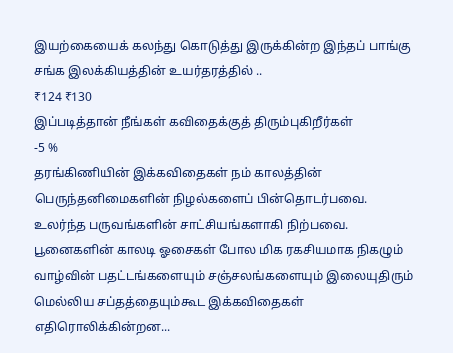இயற்கையைக் கலந்து கொடுத்து இருக்கின்ற இந்தப் பாங்கு சங்க இலக்கியத்தின் உயர்தரத்தில் ..
₹124 ₹130
இப்படித்தான் நீங்கள் கவிதைக்குத் திரும்புகிறீர்கள்
-5 %
தரங்கிணியின் இக்கவிதைகள் நம் காலத்தின் பெருந்தனிமைகளின் நிழல்களைப் பின்தொடர்பவை. உலர்ந்த பருவங்களின் சாட்சியங்களாகி நிற்பவை. பூனைகளின் காலடி ஓசைகள் போல மிக ரகசியமாக நிகழும் வாழ்வின் பதட்டங்களையும் சஞ்சலங்களையும் இலையுதிரும் மெல்லிய சப்தத்தையும்கூட இக்கவிதைகள் எதிரொலிக்கின்றன...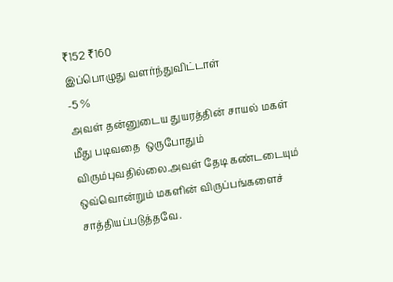₹152 ₹160
இப்பொழுது வளர்ந்துவிட்டாள்
-5 %
அவள் தன்னுடைய துயரத்தின் சாயல் மகள் மீது படிவதை  ஒருபோதும் விரும்புவதில்லை.அவள் தேடி கண்டடையும் ஒவ்வொன்றும் மகளின் விருப்பங்களைச் சாத்தியப்படுத்தவே.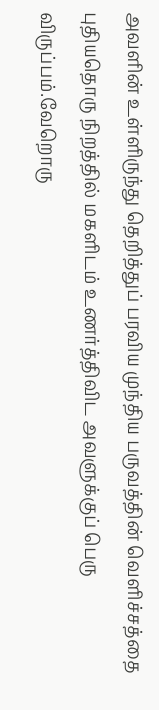அவளின் உள்ளிருந்து தெறித்துப் பரவிய முந்திய பருவத்தின் வெளிச்சத்தை புதியதொரு நிறத்தில் மகளிடம் உணர்த்திவிட அவளுக்குப் பெரு விருப்பம்.வேறொரு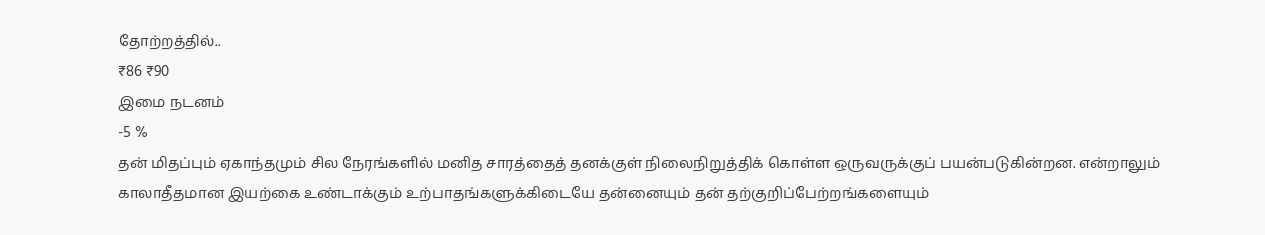தோற்றத்தில்..
₹86 ₹90
இமை நடனம்
-5 %
தன் மிதப்பும் ஏகாந்தமும் சில நேரங்களில் மனித சாரத்தைத் தனக்குள் நிலைநிறுத்திக் கொள்ள ஒருவருக்குப் பயன்படுகின்றன. என்றாலும் காலாதீதமான இயற்கை உண்டாக்கும் உற்பாதங்களுக்கிடையே தன்னையும் தன் தற்குறிப்பேற்றங்களையும்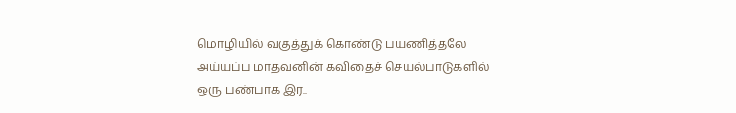மொழியில் வகுத்துக் கொண்டு பயணித்தலே அய்யப்ப மாதவனின் கவிதைச் செயல்பாடுகளில் ஒரு பண்பாக இர..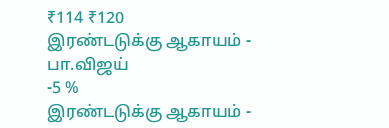₹114 ₹120
இரண்டடுக்கு ஆகாயம் - பா.விஜய்
-5 %
இரண்டடுக்கு ஆகாயம் -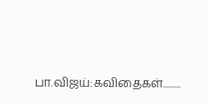பா.விஜய்:கவிதைகள்.........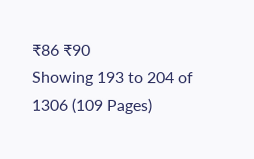₹86 ₹90
Showing 193 to 204 of 1306 (109 Pages)